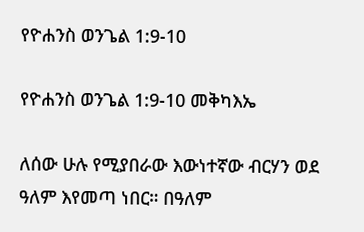የዮሐንስ ወንጌል 1:9-10

የዮሐንስ ወንጌል 1:9-10 መቅካእኤ

ለሰው ሁሉ የሚያበራው እውነተኛው ብርሃን ወደ ዓለም እየመጣ ነበር። በዓለም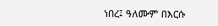ነበረ፤ ዓለሙም በእርሱ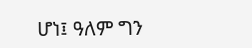ሆነ፤ ዓለም ግን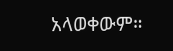አላወቀውም።